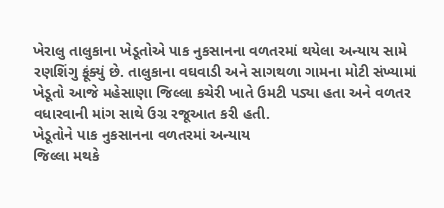ખેરાલુ તાલુકાના ખેડૂતોએ પાક નુકસાનના વળતરમાં થયેલા અન્યાય સામે રણશિંગુ ફૂંક્યું છે. તાલુકાના વઘવાડી અને સાગથળા ગામના મોટી સંખ્યામાં ખેડૂતો આજે મહેસાણા જિલ્લા કચેરી ખાતે ઉમટી પડ્યા હતા અને વળતર વધારવાની માંગ સાથે ઉગ્ર રજૂઆત કરી હતી.
ખેડૂતોને પાક નુકસાનના વળતરમાં અન્યાય
જિલ્લા મથકે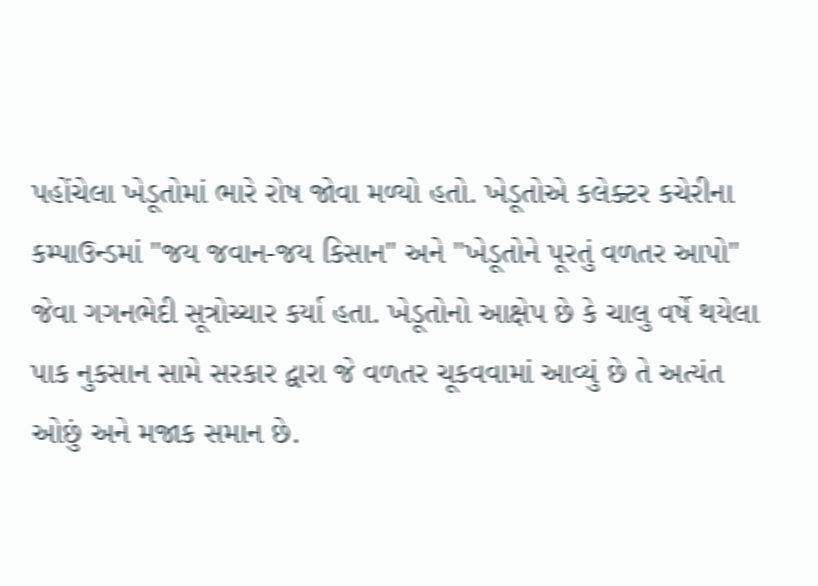પહોંચેલા ખેડૂતોમાં ભારે રોષ જોવા મળ્યો હતો. ખેડૂતોએ કલેક્ટર કચેરીના કમ્પાઉન્ડમાં "જય જવાન-જય કિસાન" અને "ખેડૂતોને પૂરતું વળતર આપો" જેવા ગગનભેદી સૂત્રોચ્ચાર કર્યા હતા. ખેડૂતોનો આક્ષેપ છે કે ચાલુ વર્ષે થયેલા પાક નુકસાન સામે સરકાર દ્વારા જે વળતર ચૂકવવામાં આવ્યું છે તે અત્યંત ઓછું અને મજાક સમાન છે.